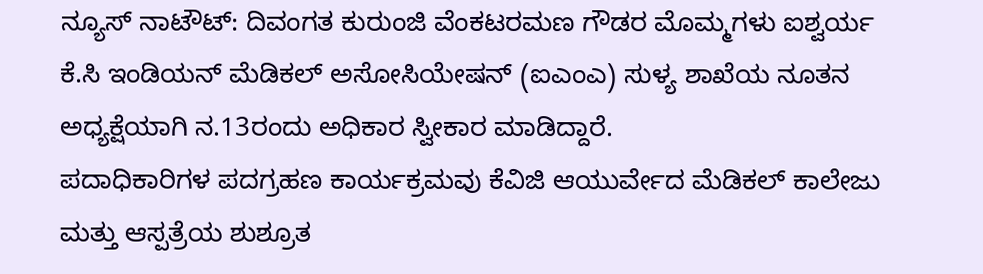ನ್ಯೂಸ್ ನಾಟೌಟ್: ದಿವಂಗತ ಕುರುಂಜಿ ವೆಂಕಟರಮಣ ಗೌಡರ ಮೊಮ್ಮಗಳು ಐಶ್ವರ್ಯ ಕೆ.ಸಿ ಇಂಡಿಯನ್ ಮೆಡಿಕಲ್ ಅಸೋಸಿಯೇಷನ್ (ಐಎಂಎ) ಸುಳ್ಯ ಶಾಖೆಯ ನೂತನ ಅಧ್ಯಕ್ಷೆಯಾಗಿ ನ.13ರಂದು ಅಧಿಕಾರ ಸ್ವೀಕಾರ ಮಾಡಿದ್ದಾರೆ.
ಪದಾಧಿಕಾರಿಗಳ ಪದಗ್ರಹಣ ಕಾರ್ಯಕ್ರಮವು ಕೆವಿಜಿ ಆಯುರ್ವೇದ ಮೆಡಿಕಲ್ ಕಾಲೇಜು ಮತ್ತು ಆಸ್ಪತ್ರೆಯ ಶುಶ್ರೂತ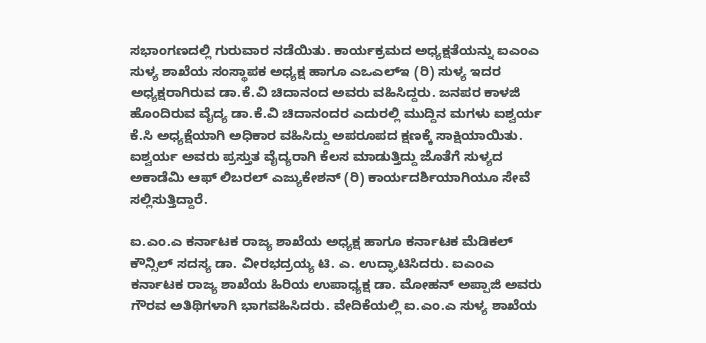ಸಭಾಂಗಣದಲ್ಲಿ ಗುರುವಾರ ನಡೆಯಿತು. ಕಾರ್ಯಕ್ರಮದ ಅಧ್ಯಕ್ಷತೆಯನ್ನು ಐಎಂಎ ಸುಳ್ಯ ಶಾಖೆಯ ಸಂಸ್ಥಾಪಕ ಅಧ್ಯಕ್ಷ ಹಾಗೂ ಎಒಎಲ್ಇ (ರಿ) ಸುಳ್ಯ ಇದರ ಅಧ್ಯಕ್ಷರಾಗಿರುವ ಡಾ.ಕೆ.ವಿ ಚಿದಾನಂದ ಅವರು ವಹಿಸಿದ್ದರು. ಜನಪರ ಕಾಳಜಿ ಹೊಂದಿರುವ ವೈದ್ಯ ಡಾ.ಕೆ.ವಿ ಚಿದಾನಂದರ ಎದುರಲ್ಲಿ ಮುದ್ದಿನ ಮಗಳು ಐಶ್ವರ್ಯ ಕೆ.ಸಿ ಅಧ್ಯಕ್ಷೆಯಾಗಿ ಅಧಿಕಾರ ವಹಿಸಿದ್ದು ಅಪರೂಪದ ಕ್ಷಣಕ್ಕೆ ಸಾಕ್ಷಿಯಾಯಿತು. ಐಶ್ವರ್ಯ ಅವರು ಪ್ರಸ್ತುತ ವೈದ್ಯರಾಗಿ ಕೆಲಸ ಮಾಡುತ್ತಿದ್ದು ಜೊತೆಗೆ ಸುಳ್ಯದ ಅಕಾಡೆಮಿ ಆಫ್ ಲಿಬರಲ್ ಎಜ್ಯುಕೇಶನ್ (ರಿ) ಕಾರ್ಯದರ್ಶಿಯಾಗಿಯೂ ಸೇವೆ ಸಲ್ಲಿಸುತ್ತಿದ್ದಾರೆ.

ಐ.ಎಂ.ಎ ಕರ್ನಾಟಕ ರಾಜ್ಯ ಶಾಖೆಯ ಅಧ್ಯಕ್ಷ ಹಾಗೂ ಕರ್ನಾಟಕ ಮೆಡಿಕಲ್ ಕೌನ್ಸಿಲ್ ಸದಸ್ಯ ಡಾ. ವೀರಭದ್ರಯ್ಯ ಟಿ. ಎ. ಉದ್ಘಾಟಿಸಿದರು. ಐಎಂಎ ಕರ್ನಾಟಕ ರಾಜ್ಯ ಶಾಖೆಯ ಹಿರಿಯ ಉಪಾಧ್ಯಕ್ಷ ಡಾ. ಮೋಹನ್ ಅಪ್ಪಾಜಿ ಅವರು ಗೌರವ ಅತಿಥಿಗಳಾಗಿ ಭಾಗವಹಿಸಿದರು. ವೇದಿಕೆಯಲ್ಲಿ ಐ.ಎಂ.ಎ ಸುಳ್ಯ ಶಾಖೆಯ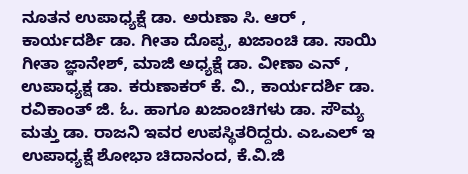ನೂತನ ಉಪಾಧ್ಯಕ್ಷೆ ಡಾ. ಅರುಣಾ ಸಿ. ಆರ್ , ಕಾರ್ಯದರ್ಶಿ ಡಾ. ಗೀತಾ ದೊಪ್ಪ, ಖಜಾಂಚಿ ಡಾ. ಸಾಯಿ ಗೀತಾ ಜ್ಞಾನೇಶ್, ಮಾಜಿ ಅಧ್ಯಕ್ಷೆ ಡಾ. ವೀಣಾ ಎನ್ , ಉಪಾಧ್ಯಕ್ಷ ಡಾ. ಕರುಣಾಕರ್ ಕೆ. ವಿ., ಕಾರ್ಯದರ್ಶಿ ಡಾ. ರವಿಕಾಂತ್ ಜಿ. ಓ. ಹಾಗೂ ಖಜಾಂಚಿಗಳು ಡಾ. ಸೌಮ್ಯ ಮತ್ತು ಡಾ. ರಾಜನಿ ಇವರ ಉಪಸ್ಥಿತರಿದ್ದರು. ಎಒಎಲ್ ಇ ಉಪಾಧ್ಯಕ್ಷೆ ಶೋಭಾ ಚಿದಾನಂದ, ಕೆ.ವಿ.ಜಿ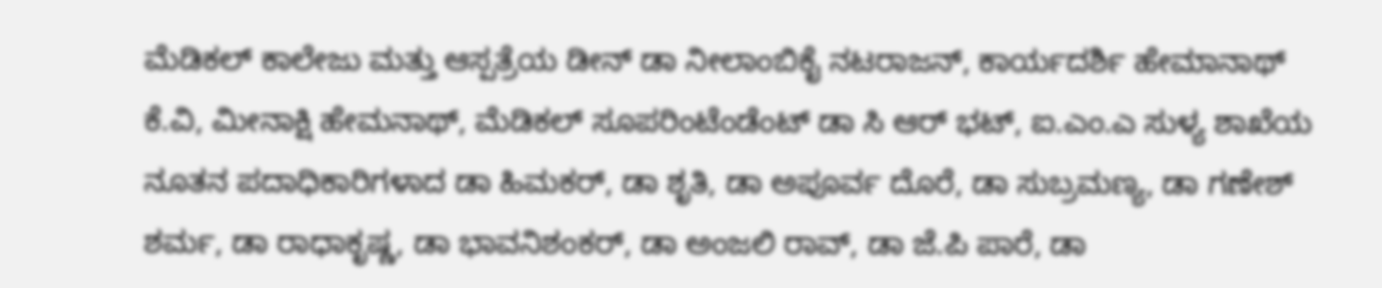ಮೆಡಿಕಲ್ ಕಾಲೇಜು ಮತ್ತು ಆಸ್ಪತ್ರೆಯ ಡೀನ್ ಡಾ ನೀಲಾಂಬಿಕೈ ನಟರಾಜನ್, ಕಾರ್ಯದರ್ಶಿ ಹೇಮಾನಾಥ್ ಕೆ.ವಿ, ಮೀನಾಕ್ಷಿ ಹೇಮನಾಥ್, ಮೆಡಿಕಲ್ ಸೂಪರಿಂಟೆಂಡೆಂಟ್ ಡಾ ಸಿ ಆರ್ ಭಟ್, ಐ.ಎಂ.ಎ ಸುಳ್ಯ ಶಾಖೆಯ ನೂತನ ಪದಾಧಿಕಾರಿಗಳಾದ ಡಾ ಹಿಮಕರ್, ಡಾ ಶೃತಿ, ಡಾ ಅಪೂರ್ವ ದೊರೆ, ಡಾ ಸುಬ್ರಮಣ್ಯ, ಡಾ ಗಣೇಶ್ ಶರ್ಮ, ಡಾ ರಾಧಾಕೃಷ್ಣ, ಡಾ ಭಾವನಿಶಂಕರ್, ಡಾ ಅಂಜಲಿ ರಾವ್, ಡಾ ಜೆ.ಪಿ ಪಾರೆ, ಡಾ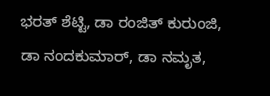ಭರತ್ ಶೆಟ್ಟಿ, ಡಾ ರಂಜಿತ್ ಕುರುಂಜಿ, ಡಾ ನಂದಕುಮಾರ್, ಡಾ ನಮೃತ,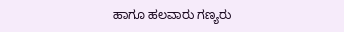ಹಾಗೂ ಹಲವಾರು ಗಣ್ಯರು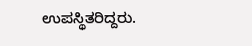ಉಪಸ್ಥಿತರಿದ್ದರು.